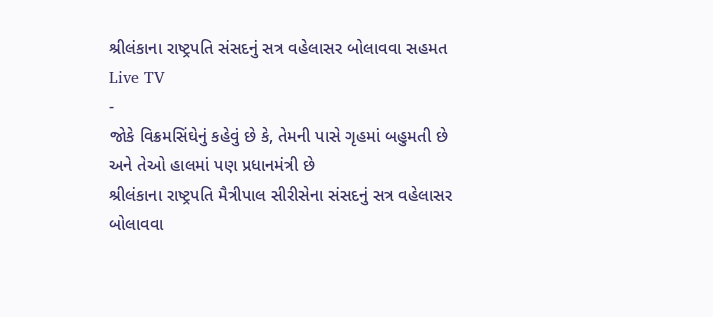શ્રીલંકાના રાષ્ટ્રપતિ સંસદનું સત્ર વહેલાસર બોલાવવા સહમત
Live TV
-
જોકે વિક્રમસિંઘેનું કહેવું છે કે, તેમની પાસે ગૃહમાં બહુમતી છે અને તેઓ હાલમાં પણ પ્રધાનમંત્રી છે
શ્રીલંકાના રાષ્ટ્રપતિ મૈત્રીપાલ સીરીસેના સંસદનું સત્ર વહેલાસર બોલાવવા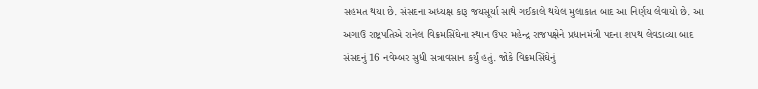સહમત થયા છે. સંસદના અધ્યક્ષ કારૂ જયસૂર્યા સાથે ગઈકાલે થયેલ મુલાકાત બાદ આ નિર્ણય લેવાયો છે. આ અગાઉ રાષ્ટ્રપતિએ રાનેલ વિક્રમસિંઘેના સ્થાન ઉપર મહેન્દ્ર રાજપક્ષેને પ્રધાનમંત્રી પદના શપથ લેવડાવ્યા બાદ સંસદનું 16 નવેમ્બર સુધી સત્રાવસાન કર્યું હતું. જોકે વિક્રમસિંઘેનું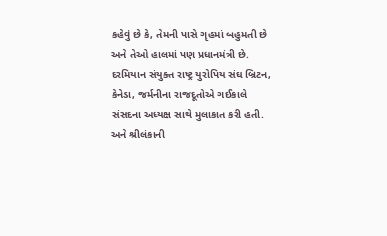કહેવું છે કે, તેમની પાસે ગૃહમાં બહુમતી છે અને તેઓ હાલમાં પણ પ્રધાનમંત્રી છે. દરમિયાન સંયુક્ત રાષ્ટ્ર યુરોપિય સંઘ બ્રિટન, કેનેડા, જર્મનીના રાજદૂતોએ ગઈકાલે સંસદના અધ્યક્ષ સાથે મુલાકાત કરી હતી. અને શ્રીલંકાની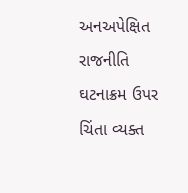અનઅપેક્ષિત રાજનીતિ ઘટનાક્રમ ઉપર ચિંતા વ્યક્ત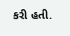કરી હતી.